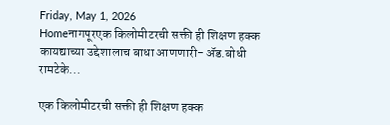Friday, May 1, 2026
Homeनागपूरएक किलोमीटरची सक्ती ही शिक्षण हक्क कायद्याच्या उद्देशालाच बाधा आणणारी- ॲड.बोधी रामटेके...

एक किलोमीटरची सक्ती ही शिक्षण हक्क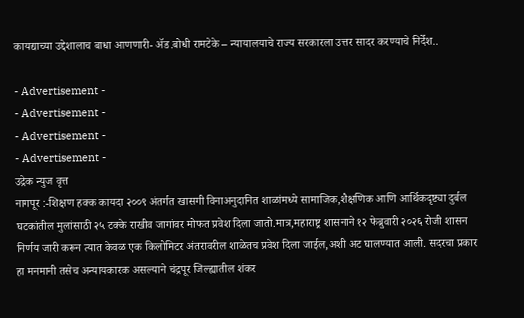कायद्याच्या उद्देशालाच बाधा आणणारी- ॲड.बोधी रामटेके – न्यायालयाचे राज्य सरकारला उत्तर सादर करण्याचे निर्देश..

- Advertisement -
- Advertisement -
- Advertisement -
- Advertisement -
उद्रेक न्युज वृत्त
नागपूर :-शिक्षण हक्क कायदा २००९ अंतर्गत खासगी विनाअनुदानित शाळांमध्ये सामाजिक,शैक्षणिक आणि आर्थिकदृष्ट्या दुर्बल घटकांतील मुलांसाठी २५ टक्के राखीव जागांवर मोफत प्रवेश दिला जातो.मात्र,महाराष्ट्र शासनाने १२ फेब्रुवारी २०२६ रोजी शासन निर्णय जारी करून त्यात केवळ एक किलोमिटर अंतरावरील शाळेतच प्रवेश दिला जाईल,अशी अट घालण्यात आली. सदरचा प्रकार हा मनमानी तसेच अन्यायकारक असल्याने चंद्रपूर जिल्ह्यातील शंकर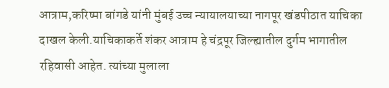आत्राम,करिष्मा बांगडे यांनी मुंबई उच्च न्यायालयाच्या नागपूर खंडपीठात याचिका दाखल केली.याचिकाकर्ते शंकर आत्राम हे चंद्रपूर जिल्ह्यातील दुर्गम भागातील रहिवासी आहेत. त्यांच्या मुलाला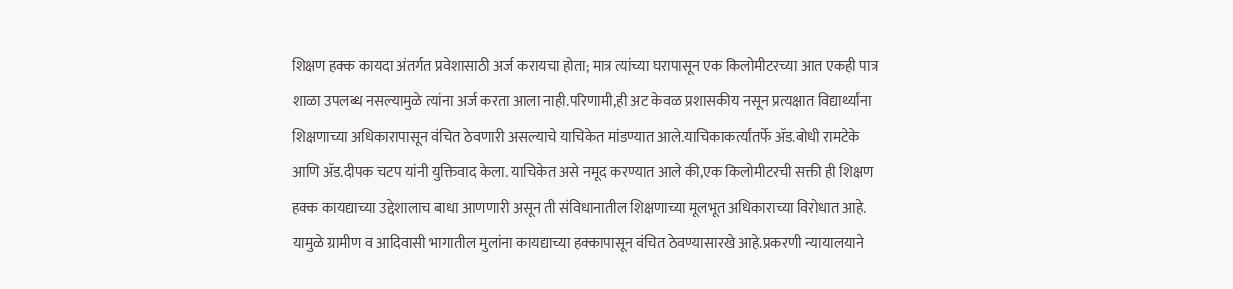शिक्षण हक्क कायदा अंतर्गत प्रवेशासाठी अर्ज करायचा होता; मात्र त्यांच्या घरापासून एक किलोमीटरच्या आत एकही पात्र शाळा उपलब्ध नसल्यामुळे त्यांना अर्ज करता आला नाही.परिणामी,ही अट केवळ प्रशासकीय नसून प्रत्यक्षात विद्यार्थ्यांना शिक्षणाच्या अधिकारापासून वंचित ठेवणारी असल्याचे याचिकेत मांडण्यात आले.याचिकाकर्त्यांतर्फे ॲड.बोधी रामटेके आणि ॲड.दीपक चटप यांनी युक्तिवाद केला. याचिकेत असे नमूद करण्यात आले की,एक किलोमीटरची सक्ती ही शिक्षण हक्क कायद्याच्या उद्देशालाच बाधा आणणारी असून ती संविधानातील शिक्षणाच्या मूलभूत अधिकाराच्या विरोधात आहे. यामुळे ग्रामीण व आदिवासी भागातील मुलांना कायद्याच्या हक्कापासून वंचित ठेवण्यासारखे आहे.प्रकरणी न्यायालयाने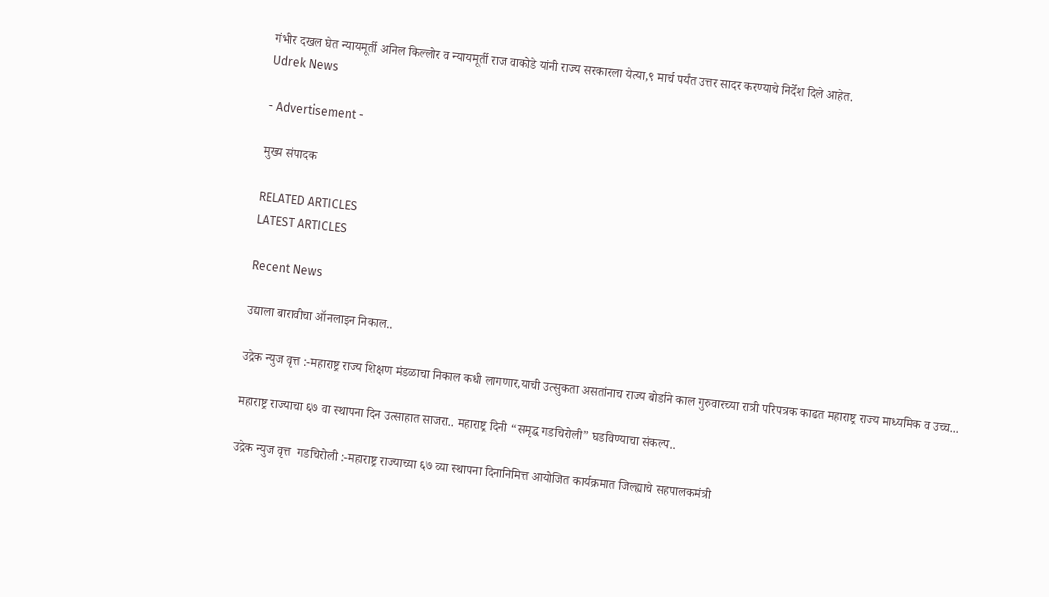गंभीर दखल घेत न्यायमूर्ती अनिल किल्लोर व न्यायमूर्ती राज वाकोडे यांनी राज्य सरकारला येत्या,९ मार्च पर्यंत उत्तर सादर करण्याचे निर्देश दिले आहेत.
Udrek News

- Advertisement -

मुख्य संपादक

RELATED ARTICLES
LATEST ARTICLES

Recent News

उद्याला बारावीचा ऑनलाइन निकाल..

उद्रेक न्युज वृत्त :-महाराष्ट्र राज्य शिक्षण मंडळाचा निकाल कधी लागणार,याची उत्सुकता असतांनाच राज्य बोर्डाने काल गुरुवारच्या रात्री परिपत्रक काढत महाराष्ट्र राज्य माध्यमिक व उच्च...

महाराष्ट्र राज्याचा ६७ वा स्थापना दिन उत्साहात साजरा.. महाराष्ट्र दिनी “समृद्ध गडचिरोली” घडविण्याचा संकल्प..

उद्रेक न्युज वृत्त  गडचिरोली :-महाराष्ट्र राज्याच्या ६७ व्या स्थापना दिनानिमित्त आयोजित कार्यक्रमात जिल्ह्याचे सहपालकमंत्री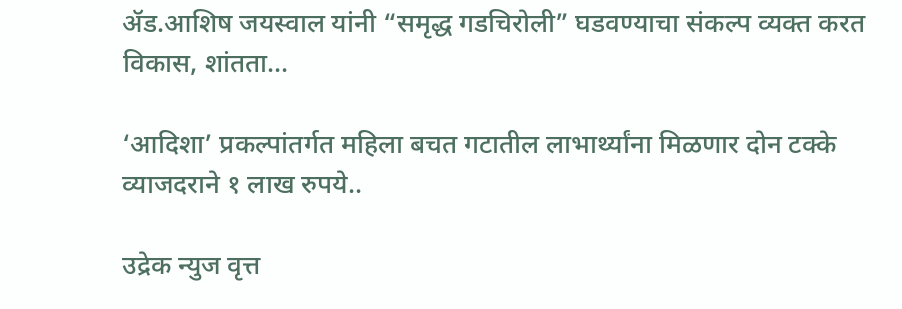ॲड.आशिष जयस्वाल यांनी “समृद्ध गडचिरोली” घडवण्याचा संकल्प व्यक्त करत विकास, शांतता...

‘आदिशा’ प्रकल्पांतर्गत महिला बचत गटातील लाभार्थ्यांना मिळणार दोन टक्के व्याजदराने १ लाख रुपये..

उद्रेक न्युज वृत्त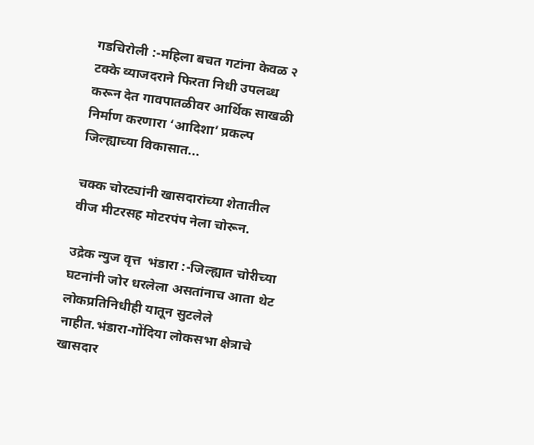गडचिरोली :-महिला बचत गटांना केवळ २ टक्के व्याजदराने फिरता निधी उपलब्ध करून देत गावपातळीवर आर्थिक साखळी निर्माण करणारा ‘आदिशा’ प्रकल्प जिल्ह्याच्या विकासात...

चक्क चोरट्यांनी खासदारांच्या शेतातील वीज मीटरसह मोटरपंप नेला चोरून.

उद्रेक न्युज वृत्त  भंडारा :-जिल्ह्यात चोरीच्या घटनांनी जोर धरलेला असतांनाच आता थेट लोकप्रतिनिधीही यातून सुटलेले नाहीत.भंडारा-गोंदिया लोकसभा क्षेत्राचे खासदार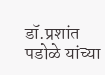डॉ.प्रशांत पडोळे यांच्या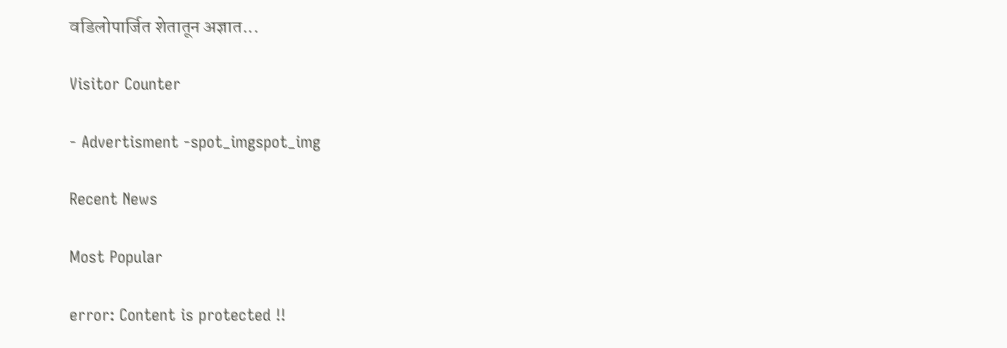वडिलोपार्जित शेतातून अज्ञात...

Visitor Counter

- Advertisment -spot_imgspot_img

Recent News

Most Popular

error: Content is protected !!